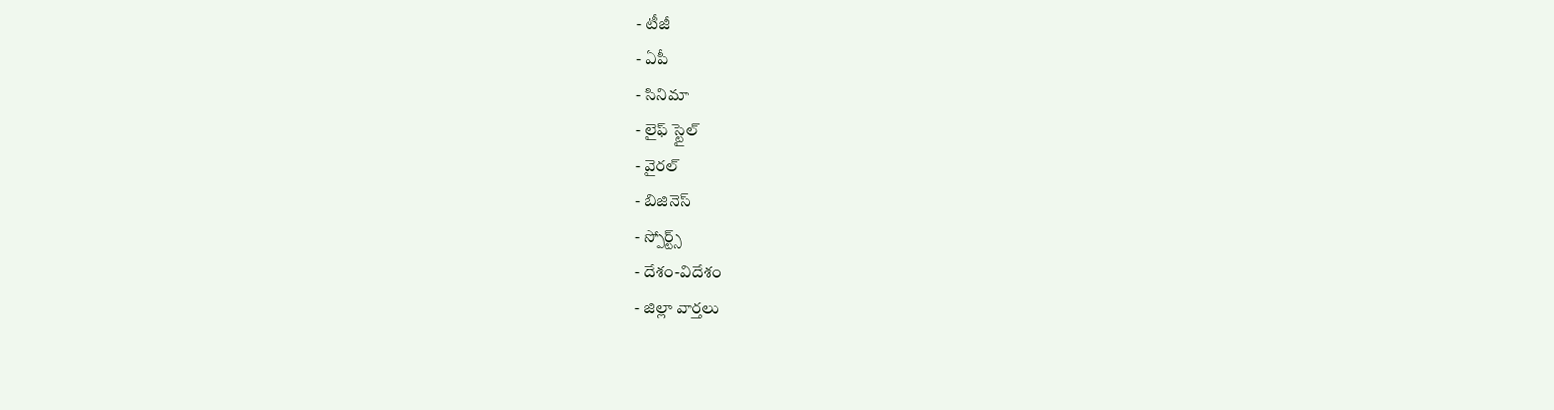- టీజీ
- ఏపీ
- సినిమా
- లైఫ్ స్టైల్
- వైరల్
- బిజినెస్
- స్పోర్ట్స్
- దేశం-విదేశం
- జిల్లా వార్తలు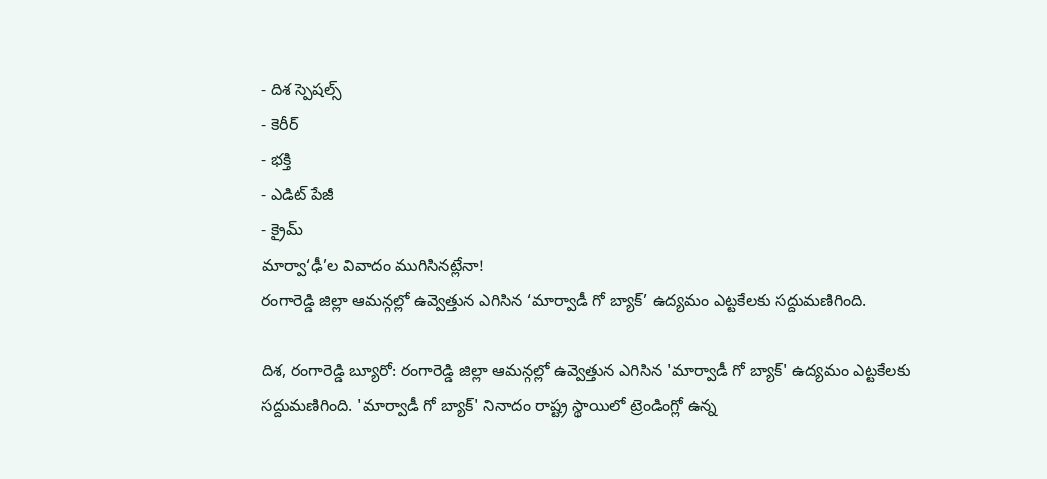- దిశ స్పెషల్స్
- కెరీర్
- భక్తి
- ఎడిట్ పేజీ
- క్రైమ్
మార్వా‘ఢీ’ల వివాదం ముగిసినట్లేనా!
రంగారెడ్డి జిల్లా ఆమన్గల్లో ఉవ్వెత్తున ఎగిసిన ‘మార్వాడీ గో బ్యాక్’ ఉద్యమం ఎట్టకేలకు సద్దుమణిగింది.

దిశ, రంగారెడ్డి బ్యూరో: రంగారెడ్డి జిల్లా ఆమన్గల్లో ఉవ్వెత్తున ఎగిసిన 'మార్వాడీ గో బ్యాక్' ఉద్యమం ఎట్టకేలకు సద్దుమణిగింది. 'మార్వాడీ గో బ్యాక్' నినాదం రాష్ట్ర స్థాయిలో ట్రెండింగ్లో ఉన్న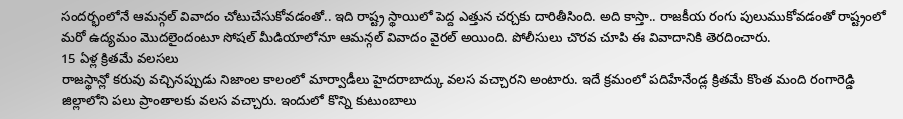సందర్భంలోనే ఆమన్గల్ వివాదం చోటుచేసుకోవడంతో.. ఇది రాష్ట్ర స్థాయిలో పెద్ద ఎత్తున చర్చకు దారితీసింది. అది కాస్తా.. రాజకీయ రంగు పులుముకోవడంతో రాష్ట్రంలో మరో ఉద్యమం మొదలైందంటూ సోషల్ మీడియాలోనూ ఆమన్గల్ వివాదం వైరల్ అయింది. పోలీసులు చొరవ చూపి ఈ వివాదానికి తెరదించారు.
15 ఏళ్ల క్రితమే వలసలు
రాజస్థాన్లో కరువు వచ్చినప్పుడు నిజాంల కాలంలో మార్వాడీలు హైదరాబాద్కు వలస వచ్చారని అంటారు. ఇదే క్రమంలో పదిహేనేండ్ల క్రితమే కొంత మంది రంగారెడ్డి జిల్లాలోని పలు ప్రాంతాలకు వలస వచ్చారు. ఇందులో కొన్ని కుటుంబాలు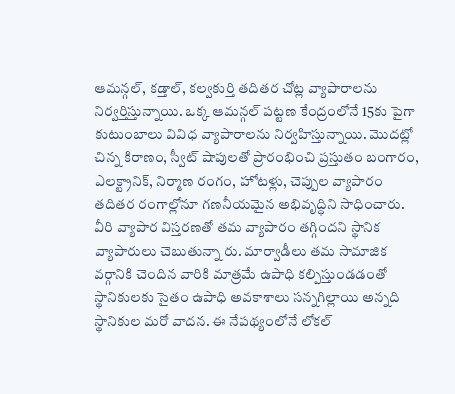ఆమన్గల్, కడ్తాల్, కల్వకుర్తి తదితర చోట్ల వ్యాపారాలను నిర్వర్తిస్తున్నాయి. ఒక్క ఆమన్గల్ పట్టణ కేంద్రంలోనే 15కు పైగా కుటుంబాలు వివిధ వ్యాపారాలను నిర్వహిస్తున్నాయి. మొదట్లో చిన్న కిరాణం, స్వీట్ షాపులతో ప్రారంభించి ప్రస్తుతం బంగారం, ఎలక్ట్రానిక్, నిర్మాణ రంగం, హోటళ్లు, చెప్పుల వ్యాపారం తదితర రంగాల్లోనూ గణనీయమైన అభివృద్ధిని సాధించారు. వీరి వ్యాపార విస్తరణతో తమ వ్యాపారం తగ్గిందని స్థానిక వ్యాపారులు చెబుతున్నా రు. మార్వాడీలు తమ సామాజిక వర్గానికి చెందిన వారికి మాత్రమే ఉపాధి కల్పిస్తుండడంతో స్థానికులకు సైతం ఉపాధి అవకాశాలు సన్నగిల్లాయి అన్నది స్థానికుల మరో వాదన. ఈ నేపథ్యంలోనే లోకల్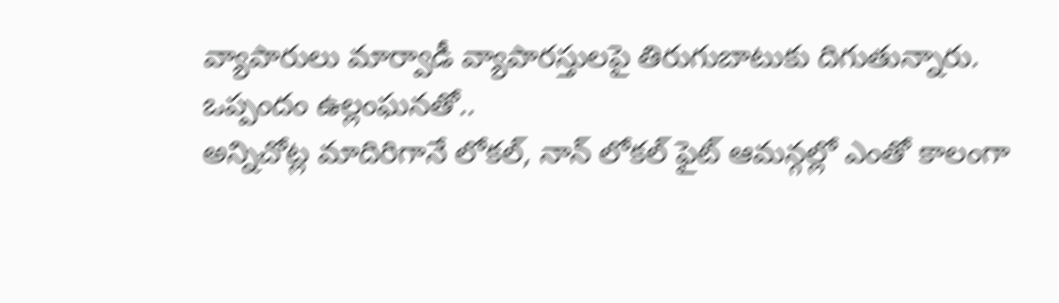వ్యాపారులు మార్వాడీ వ్యాపారస్తులపై తిరుగుబాటుకు దిగుతున్నారు.
ఒప్పందం ఉల్లంఘనతో..
అన్నిచోట్ల మాదిరిగానే లోకల్, నాన్ లోకల్ ఫైట్ ఆమన్గల్లో ఎంతో కాలంగా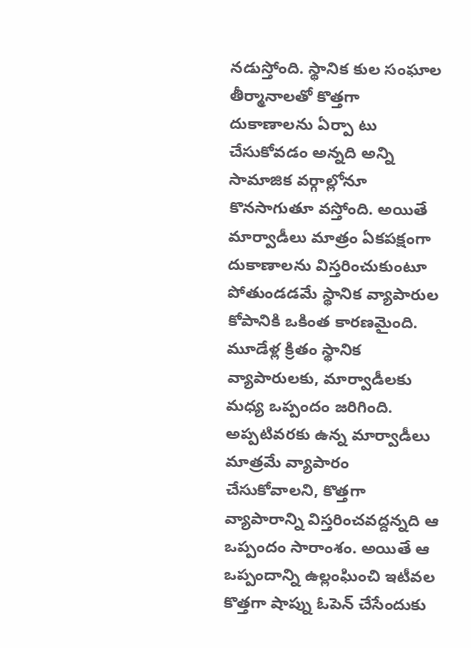నడుస్తోంది. స్థానిక కుల సంఘాల తీర్మానాలతో కొత్తగా దుకాణాలను ఏర్పా టు చేసుకోవడం అన్నది అన్ని సామాజిక వర్గాల్లోనూ కొనసాగుతూ వస్తోంది. అయితే మార్వాడీలు మాత్రం ఏకపక్షంగా దుకాణాలను విస్తరించుకుంటూ పోతుండడమే స్థానిక వ్యాపారుల కోపానికి ఒకింత కారణమైంది. మూడేళ్ల క్రితం స్థానిక వ్యాపారులకు, మార్వాడీలకు మధ్య ఒప్పందం జరిగింది. అప్పటివరకు ఉన్న మార్వాడీలు మాత్రమే వ్యాపారం చేసుకోవాలని, కొత్తగా వ్యాపారాన్ని విస్తరించవద్దన్నది ఆ ఒప్పందం సారాంశం. అయితే ఆ ఒప్పందాన్ని ఉల్లంఘించి ఇటీవల కొత్తగా షాప్ను ఓపెన్ చేసేందుకు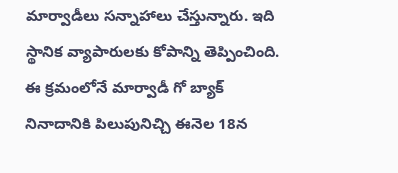మార్వాడీలు సన్నాహాలు చేస్తున్నారు. ఇది స్థానిక వ్యాపారులకు కోపాన్ని తెప్పించింది. ఈ క్రమంలోనే మార్వాడీ గో బ్యాక్ నినాదానికి పిలుపునిచ్చి ఈనెల 18న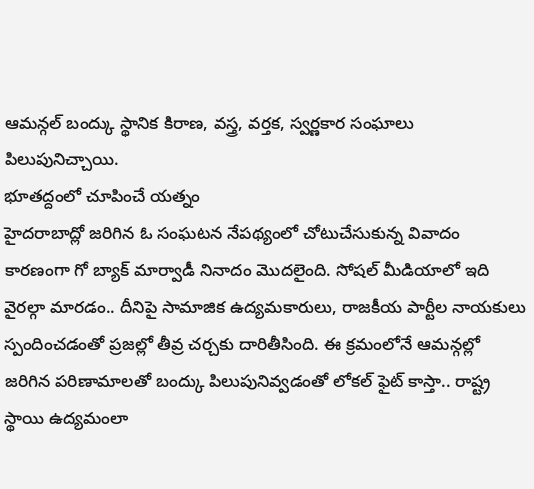ఆమన్గల్ బంద్కు స్థానిక కిరాణ, వస్త్ర, వర్తక, స్వర్ణకార సంఘాలు పిలుపునిచ్చాయి.
భూతద్దంలో చూపించే యత్నం
హైదరాబాద్లో జరిగిన ఓ సంఘటన నేపథ్యంలో చోటుచేసుకున్న వివాదం కారణంగా గో బ్యాక్ మార్వాడీ నినాదం మొదలైంది. సోషల్ మీడియాలో ఇది వైరల్గా మారడం.. దీనిపై సామాజిక ఉద్యమకారులు, రాజకీయ పార్టీల నాయకులు స్పందించడంతో ప్రజల్లో తీవ్ర చర్చకు దారితీసింది. ఈ క్రమంలోనే ఆమన్గల్లో జరిగిన పరిణామాలతో బంద్కు పిలుపునివ్వడంతో లోకల్ ఫైట్ కాస్తా.. రాష్ట్ర స్థాయి ఉద్యమంలా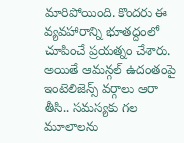మారిపోయింది. కొందరు ఈ వ్యవహారాన్ని భూతద్దంలో చూపించే ప్రయత్నం చేశారు. అయితే ఆమన్గల్ ఉదంతంపై ఇంటెలిజెన్స్ వర్గాలు ఆరా తీసి.. సమస్యకు గల మూలాలను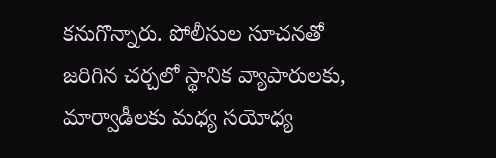కనుగొన్నారు. పోలీసుల సూచనతో జరిగిన చర్చలో స్థానిక వ్యాపారులకు, మార్వాడీలకు మధ్య సయోధ్య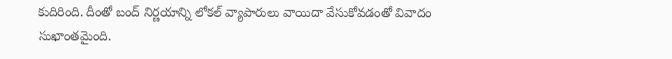కుదిరింది. దీంతో బంద్ నిర్ణయాన్ని లోకల్ వ్యాపారులు వాయిదా వేసుకోవడంతో వివాదం సుఖాంతమైంది.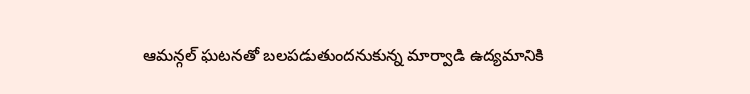ఆమన్గల్ ఘటనతో బలపడుతుందనుకున్న మార్వాడి ఉద్యమానికి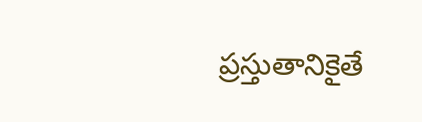ప్రస్తుతానికైతే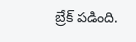బ్రేక్ పడింది.